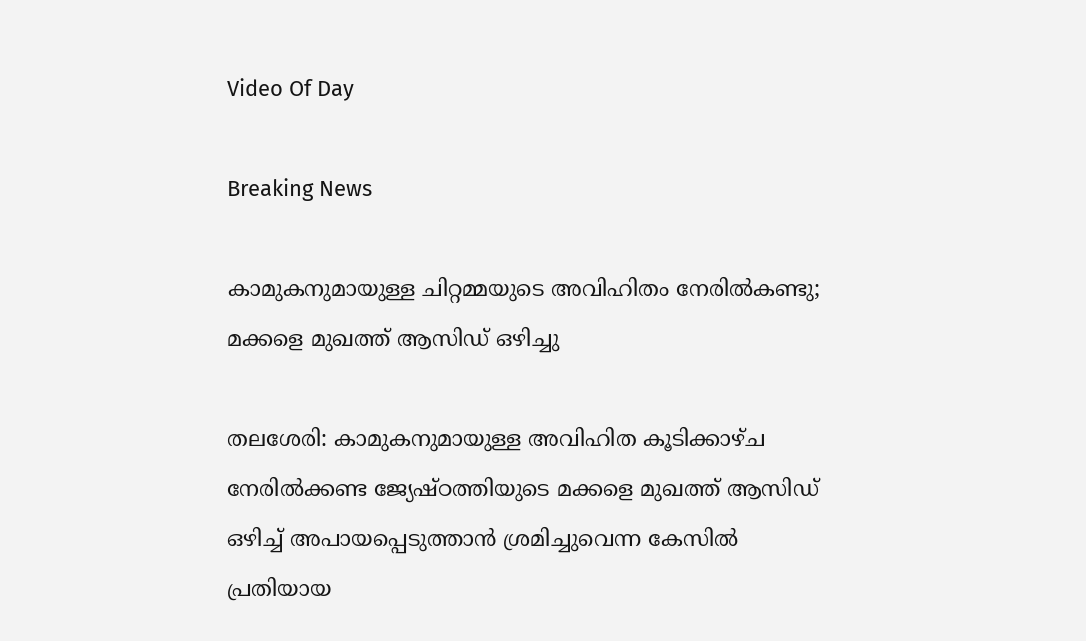Video Of Day

Breaking News

കാമുകനുമായുള്ള ചിറ്റമ്മയുടെ അവിഹിതം നേരില്‍കണ്ടു; മക്കളെ മുഖത്ത് ആസിഡ് ഒഴിച്ചു

തലശേരി: കാമുകനുമായുള്ള അവിഹിത കൂടിക്കാഴ്ച നേരില്‍ക്കണ്ട ജ്യേഷ്ഠത്തിയുടെ മക്കളെ മുഖത്ത് ആസിഡ് ഒഴിച്ച് അപായപ്പെടുത്താന്‍ ശ്രമിച്ചുവെന്ന കേസില്‍ പ്രതിയായ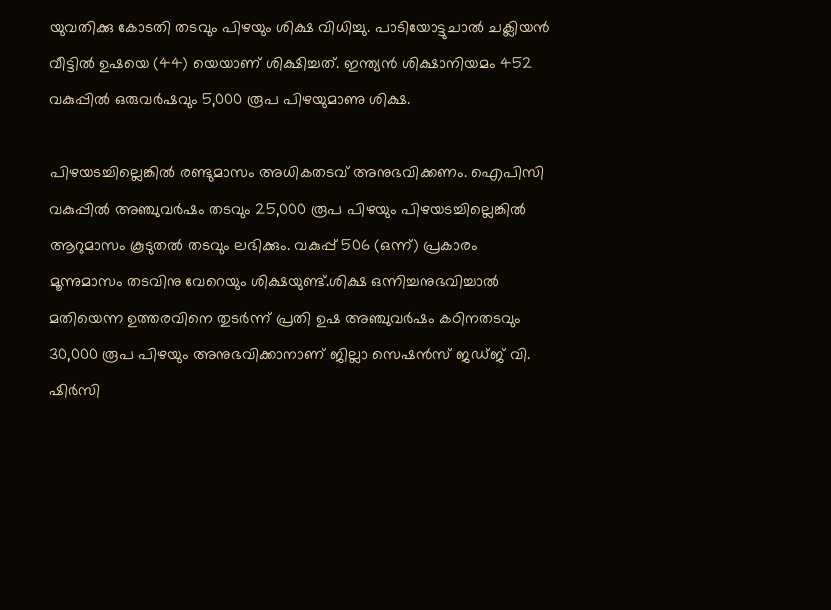യുവതിക്കു കോടതി തടവും പിഴയും ശിക്ഷ വിധിച്ചു. പാടിയോട്ടുചാല്‍ ചക്ലിയന്‍ വീട്ടില്‍ ഉഷയെ (44) യെയാണ് ശിക്ഷിച്ചത്. ഇന്ത്യന്‍ ശിക്ഷാനിയമം 452 വകുപ്പില്‍ ഒരുവര്‍ഷവും 5,000 രൂപ പിഴയുമാണു ശിക്ഷ.

പിഴയടച്ചില്ലെങ്കില്‍ രണ്ടുമാസം അധികതടവ് അനുഭവിക്കണം. ഐപിസി വകുപ്പില്‍ അഞ്ചുവര്‍ഷം തടവും 25,000 രൂപ പിഴയും പിഴയടച്ചില്ലെങ്കില്‍ ആറുമാസം കൂടുതല്‍ തടവും ലഭിക്കും. വകുപ്പ് 506 (ഒന്ന്) പ്രകാരം മൂന്നുമാസം തടവിനു വേറെയും ശിക്ഷയുണ്ട്.ശിക്ഷ ഒന്നിച്ചനുഭവിച്ചാല്‍ മതിയെന്ന ഉത്തരവിനെ തുടര്‍ന്ന് പ്രതി ഉഷ അഞ്ചുവര്‍ഷം കഠിനതടവും 30,000 രൂപ പിഴയും അനുഭവിക്കാനാണ് ജില്ലാ സെഷന്‍സ് ജഡ്ജ് വി. ഷിര്‍സി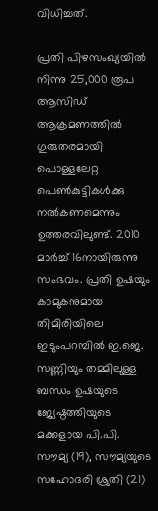വിധിച്ചത്.

പ്രതി പിഴസംഖ്യയില്‍ നിന്നു 25,000 രൂപ ആസിഡ് ആക്രമണത്തില്‍ ഗുരുതരമായി പൊള്ളലേറ്റ പെണ്‍കുട്ടികള്‍ക്കു നല്‍കണമെന്നും ഉത്തരവിലുണ്ട്. 2010 മാര്‍ച്ച് 16നായിരുന്നു സംഭവം. പ്രതി ഉഷയും കാമുകനുമായ തിമിരിയിലെ ഇടുംപറമ്പില്‍ ഇ.ജെ. സണ്ണിയും തമ്മിലുള്ള ബന്ധം ഉഷയുടെ ജ്യേഷ്ഠത്തിയുടെ മക്കളായ പി.പി. സൗമ്യ (19), സൗമ്യയുടെ സഹോദരി ശ്രുതി (21)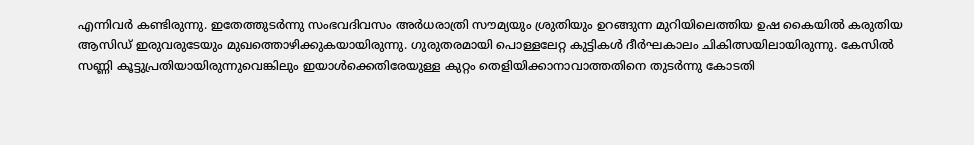എന്നിവര്‍ കണ്ടിരുന്നു. ഇതേത്തുടര്‍ന്നു സംഭവദിവസം അര്‍ധരാത്രി സൗമ്യയും ശ്രുതിയും ഉറങ്ങുന്ന മുറിയിലെത്തിയ ഉഷ കൈയില്‍ കരുതിയ ആസിഡ് ഇരുവരുടേയും മുഖത്തൊഴിക്കുകയായിരുന്നു. ഗുരുതരമായി പൊള്ളലേറ്റ കുട്ടികള്‍ ദീര്‍ഘകാലം ചികിത്സയിലായിരുന്നു. കേസില്‍ സണ്ണി കൂട്ടുപ്രതിയായിരുന്നുവെങ്കിലും ഇയാള്‍ക്കെതിരേയുള്ള കുറ്റം തെളിയിക്കാനാവാത്തതിനെ തുടര്‍ന്നു കോടതി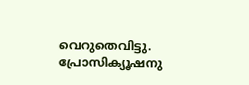വെറുതെവിട്ടു. പ്രോസിക്യൂഷനു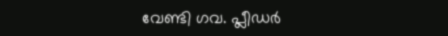വേണ്ടി ഗവ. പ്ലീഡര്‍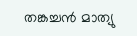തങ്കച്ചന്‍ മാത്യു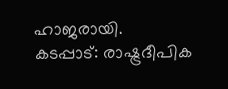ഹാജരായി.
കടപ്പാട്: രാഷ്ട്രദീപിക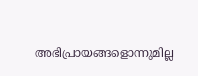അഭിപ്രായങ്ങളൊന്നുമില്ല